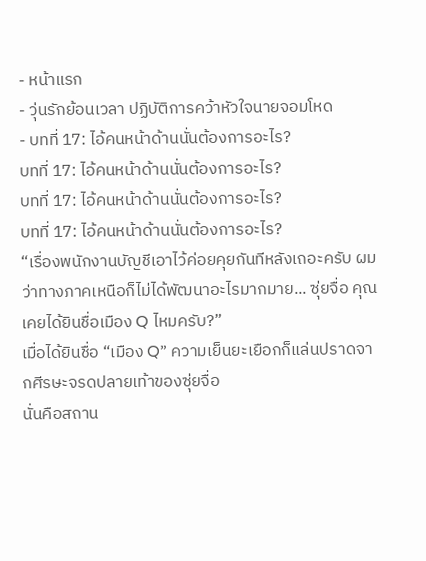- หน้าแรก
- วุ่นรักย้อนเวลา ปฏิบัติการคว้าหัวใจนายจอมโหด
- บทที่ 17: ไอ้คนหน้าด้านนั่นต้องการอะไร?
บทที่ 17: ไอ้คนหน้าด้านนั่นต้องการอะไร?
บทที่ 17: ไอ้คนหน้าด้านนั่นต้องการอะไร?
บทที่ 17: ไอ้คนหน้าด้านนั่นต้องการอะไร?
“เรื่องพนักงานบัญชีเอาไว้ค่อยคุยกันทีหลังเถอะครับ ผมว่าทางภาคเหนือก็ไม่ได้พัฒนาอะไรมากมาย... ซุ่ยจื่อ คุณเคยได้ยินชื่อเมือง Q ไหมครับ?”
เมื่อได้ยินชื่อ “เมือง Q” ความเย็นยะเยือกก็แล่นปราดจากศีรษะจรดปลายเท้าของซุ่ยจื่อ
นั่นคือสถาน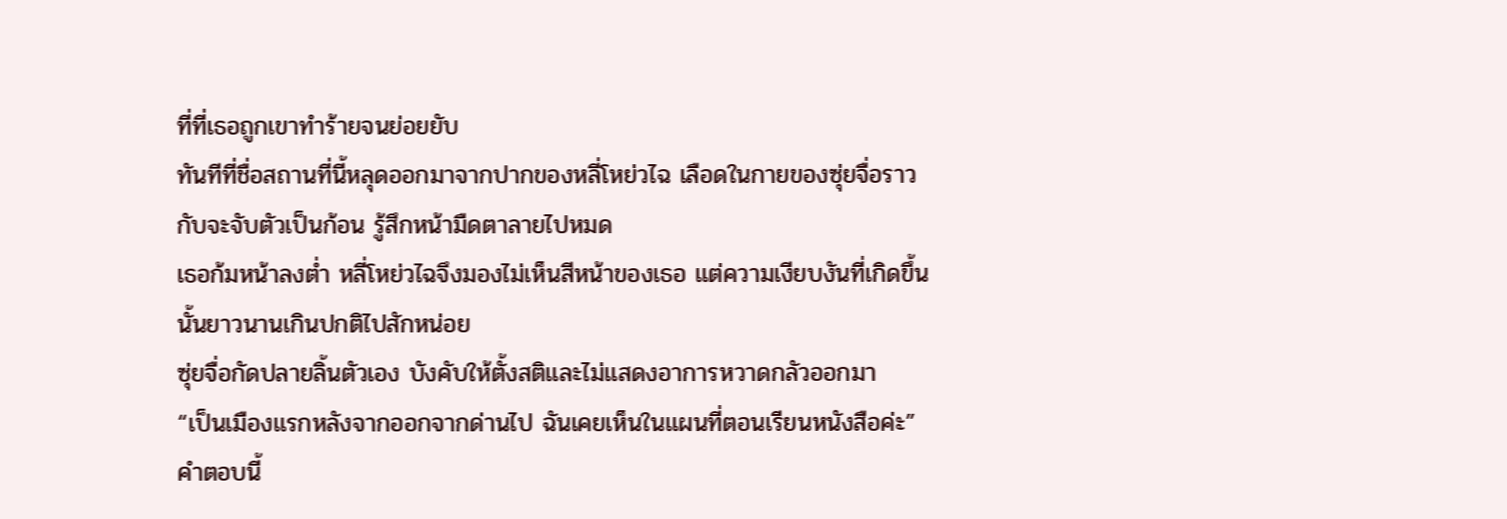ที่ที่เธอถูกเขาทำร้ายจนย่อยยับ
ทันทีที่ชื่อสถานที่นี้หลุดออกมาจากปากของหลี่โหย่วไฉ เลือดในกายของซุ่ยจื่อราวกับจะจับตัวเป็นก้อน รู้สึกหน้ามืดตาลายไปหมด
เธอก้มหน้าลงต่ำ หลี่โหย่วไฉจึงมองไม่เห็นสีหน้าของเธอ แต่ความเงียบงันที่เกิดขึ้นนั้นยาวนานเกินปกติไปสักหน่อย
ซุ่ยจื่อกัดปลายลิ้นตัวเอง บังคับให้ตั้งสติและไม่แสดงอาการหวาดกลัวออกมา
“เป็นเมืองแรกหลังจากออกจากด่านไป ฉันเคยเห็นในแผนที่ตอนเรียนหนังสือค่ะ”
คำตอบนี้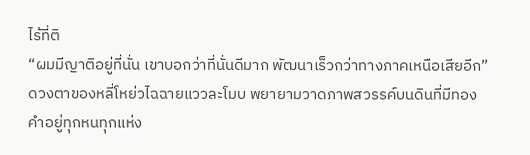ไร้ที่ติ
“ผมมีญาติอยู่ที่นั่น เขาบอกว่าที่นั่นดีมาก พัฒนาเร็วกว่าทางภาคเหนือเสียอีก” ดวงตาของหลี่โหย่วไฉฉายแววละโมบ พยายามวาดภาพสวรรค์บนดินที่มีทองคำอยู่ทุกหนทุกแห่ง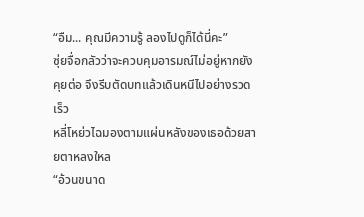“อืม... คุณมีความรู้ ลองไปดูก็ได้นี่คะ”
ซุ่ยจื่อกลัวว่าจะควบคุมอารมณ์ไม่อยู่หากยังคุยต่อ จึงรีบตัดบทแล้วเดินหนีไปอย่างรวดเร็ว
หลี่โหย่วไฉมองตามแผ่นหลังของเธอด้วยสายตาหลงใหล
“อ้วนขนาด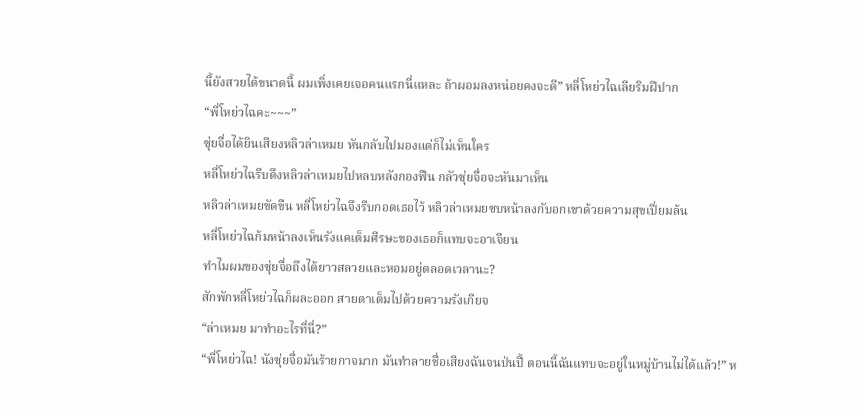นี้ยังสวยได้ขนาดนี้ ผมเพิ่งเคยเจอคนแรกนี่แหละ ถ้าผอมลงหน่อยคงจะดี” หลี่โหย่วไฉเลียริมฝีปาก
“พี่โหย่วไฉคะ~~~”
ซุ่ยจื่อได้ยินเสียงหลิวล่าเหมย หันกลับไปมองแต่ก็ไม่เห็นใคร
หลี่โหย่วไฉรีบดึงหลิวล่าเหมยไปหลบหลังกองฟืน กลัวซุ่ยจื่อจะหันมาเห็น
หลิวล่าเหมยขัดขืน หลี่โหย่วไฉจึงรีบกอดเธอไว้ หลิวล่าเหมยซบหน้าลงกับอกเขาด้วยความสุขเปี่ยมล้น
หลี่โหย่วไฉก้มหน้าลงเห็นรังแคเต็มศีรษะของเธอก็แทบจะอาเจียน
ทำไมผมของซุ่ยจื่อถึงได้ยาวสลวยและหอมอยู่ตลอดเวลานะ?
สักพักหลี่โหย่วไฉก็ผละออก สายตาเต็มไปด้วยความรังเกียจ
“ล่าเหมย มาทำอะไรที่นี่?”
“พี่โหย่วไฉ! นังซุ่ยจื่อมันร้ายกาจมาก มันทำลายชื่อเสียงฉันจนป่นปี้ ตอนนี้ฉันแทบจะอยู่ในหมู่บ้านไม่ได้แล้ว!” ห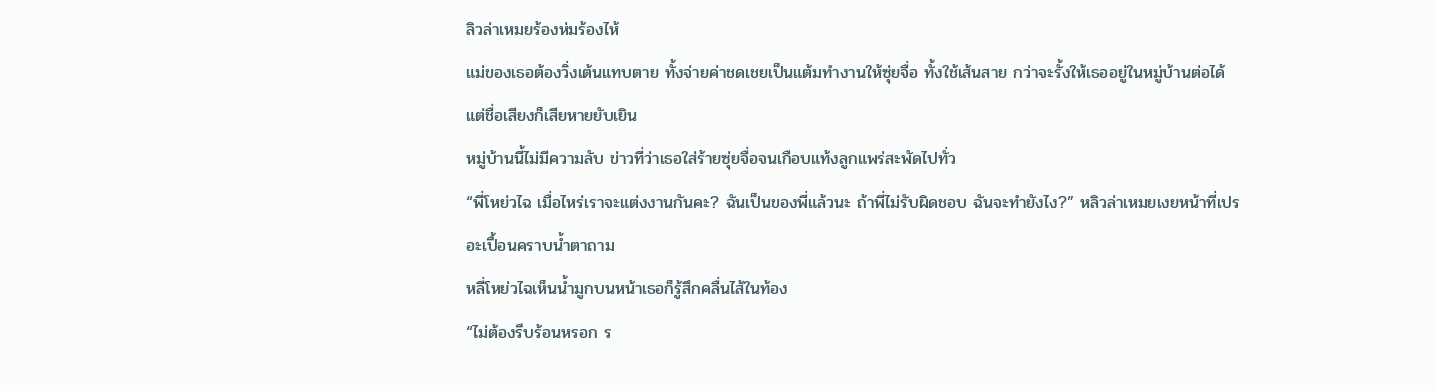ลิวล่าเหมยร้องห่มร้องไห้
แม่ของเธอต้องวิ่งเต้นแทบตาย ทั้งจ่ายค่าชดเชยเป็นแต้มทำงานให้ซุ่ยจื่อ ทั้งใช้เส้นสาย กว่าจะรั้งให้เธออยู่ในหมู่บ้านต่อได้ แต่ชื่อเสียงก็เสียหายยับเยิน
หมู่บ้านนี้ไม่มีความลับ ข่าวที่ว่าเธอใส่ร้ายซุ่ยจื่อจนเกือบแท้งลูกแพร่สะพัดไปทั่ว
“พี่โหย่วไฉ เมื่อไหร่เราจะแต่งงานกันคะ? ฉันเป็นของพี่แล้วนะ ถ้าพี่ไม่รับผิดชอบ ฉันจะทำยังไง?” หลิวล่าเหมยเงยหน้าที่เปรอะเปื้อนคราบน้ำตาถาม
หลี่โหย่วไฉเห็นน้ำมูกบนหน้าเธอก็รู้สึกคลื่นไส้ในท้อง
“ไม่ต้องรีบร้อนหรอก ร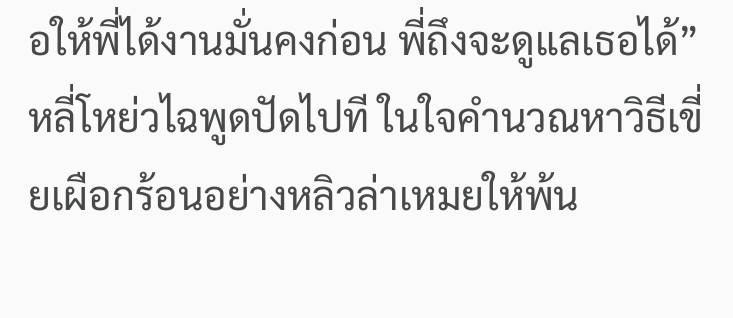อให้พี่ได้งานมั่นคงก่อน พี่ถึงจะดูแลเธอได้”
หลี่โหย่วไฉพูดปัดไปที ในใจคำนวณหาวิธีเขี่ยเผือกร้อนอย่างหลิวล่าเหมยให้พ้น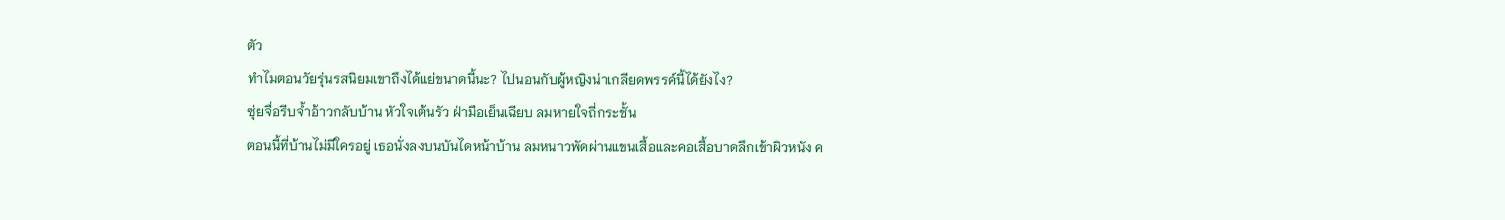ตัว
ทำไมตอนวัยรุ่นรสนิยมเขาถึงได้แย่ขนาดนี้นะ? ไปนอนกับผู้หญิงน่าเกลียดพรรค์นี้ได้ยังไง?
ซุ่ยจื่อรีบจ้ำอ้าวกลับบ้าน หัวใจเต้นรัว ฝ่ามือเย็นเฉียบ ลมหายใจถี่กระชั้น
ตอนนี้ที่บ้านไม่มีใครอยู่ เธอนั่งลงบนบันไดหน้าบ้าน ลมหนาวพัดผ่านแขนเสื้อและคอเสื้อบาดลึกเข้าผิวหนัง ค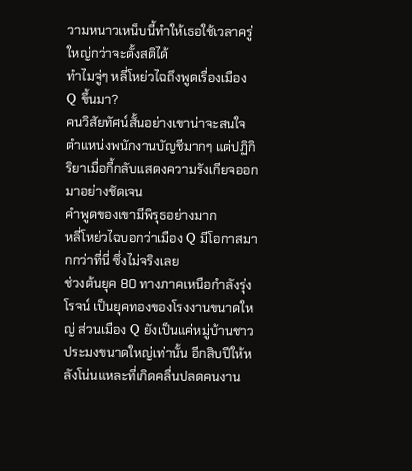วามหนาวเหน็บนี้ทำให้เธอใช้เวลาครู่ใหญ่กว่าจะตั้งสติได้
ทำไมจู่ๆ หลี่โหย่วไฉถึงพูดเรื่องเมือง Q ขึ้นมา?
คนวิสัยทัศน์สั้นอย่างเขาน่าจะสนใจตำแหน่งพนักงานบัญชีมากๆ แต่ปฏิกิริยาเมื่อกี้กลับแสดงความรังเกียจออกมาอย่างชัดเจน
คำพูดของเขามีพิรุธอย่างมาก
หลี่โหย่วไฉบอกว่าเมือง Q มีโอกาสมากกว่าที่นี่ ซึ่งไม่จริงเลย
ช่วงต้นยุค 80 ทางภาคเหนือกำลังรุ่งโรจน์ เป็นยุคทองของโรงงานขนาดใหญ่ ส่วนเมือง Q ยังเป็นแค่หมู่บ้านชาวประมงขนาดใหญ่เท่านั้น อีกสิบปีให้หลังโน่นแหละที่เกิดคลื่นปลดคนงาน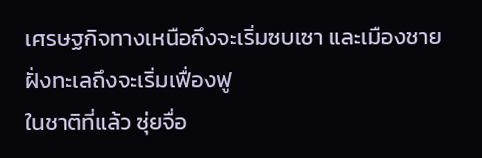เศรษฐกิจทางเหนือถึงจะเริ่มซบเซา และเมืองชายฝั่งทะเลถึงจะเริ่มเฟื่องฟู
ในชาติที่แล้ว ซุ่ยจื่อ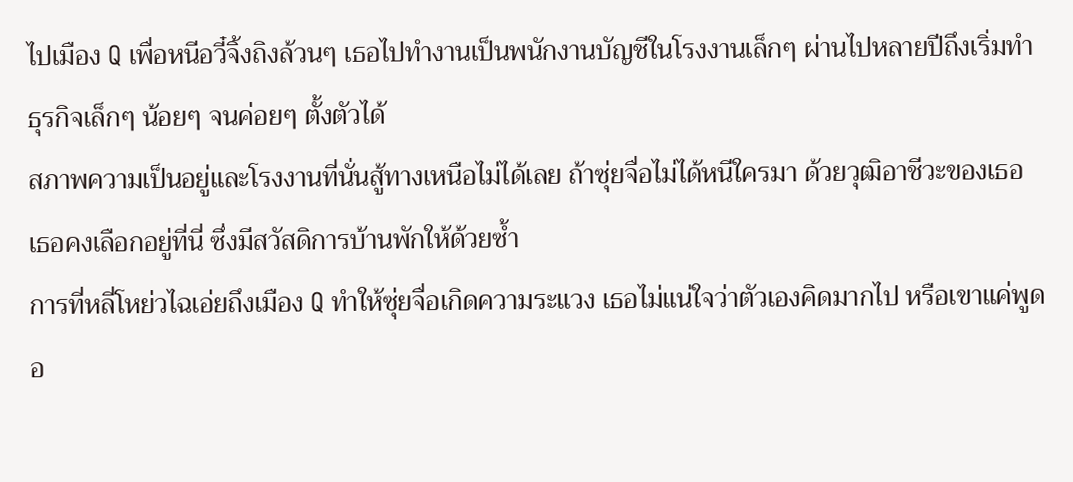ไปเมือง Q เพื่อหนีอวี๋จิ้งถิงล้วนๆ เธอไปทำงานเป็นพนักงานบัญชีในโรงงานเล็กๆ ผ่านไปหลายปีถึงเริ่มทำธุรกิจเล็กๆ น้อยๆ จนค่อยๆ ตั้งตัวได้
สภาพความเป็นอยู่และโรงงานที่นั่นสู้ทางเหนือไม่ได้เลย ถ้าซุ่ยจื่อไม่ได้หนีใครมา ด้วยวุฒิอาชีวะของเธอ เธอคงเลือกอยู่ที่นี่ ซึ่งมีสวัสดิการบ้านพักให้ด้วยซ้ำ
การที่หลี่โหย่วไฉเอ่ยถึงเมือง Q ทำให้ซุ่ยจื่อเกิดความระแวง เธอไม่แน่ใจว่าตัวเองคิดมากไป หรือเขาแค่พูดอ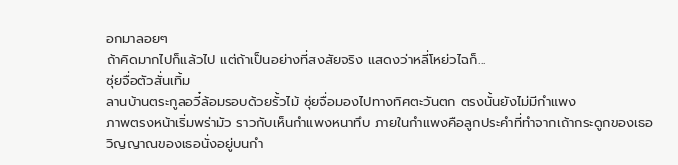อกมาลอยๆ
ถ้าคิดมากไปก็แล้วไป แต่ถ้าเป็นอย่างที่สงสัยจริง แสดงว่าหลี่โหย่วไฉก็...
ซุ่ยจื่อตัวสั่นเทิ้ม
ลานบ้านตระกูลอวี๋ล้อมรอบด้วยรั้วไม้ ซุ่ยจื่อมองไปทางทิศตะวันตก ตรงนั้นยังไม่มีกำแพง
ภาพตรงหน้าเริ่มพร่ามัว ราวกับเห็นกำแพงหนาทึบ ภายในกำแพงคือลูกประคำที่ทำจากเถ้ากระดูกของเธอ วิญญาณของเธอนั่งอยู่บนกำ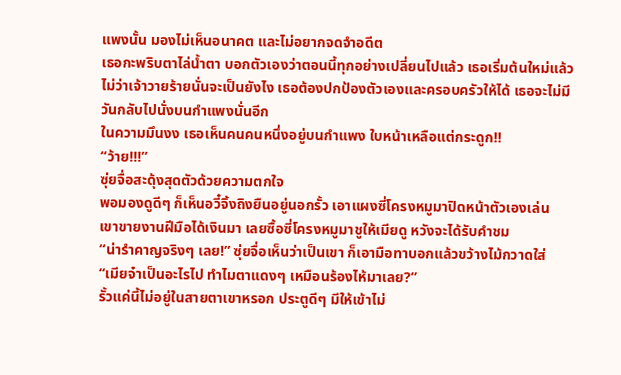แพงนั้น มองไม่เห็นอนาคต และไม่อยากจดจำอดีต
เธอกะพริบตาไล่น้ำตา บอกตัวเองว่าตอนนี้ทุกอย่างเปลี่ยนไปแล้ว เธอเริ่มต้นใหม่แล้ว ไม่ว่าเจ้าวายร้ายนั่นจะเป็นยังไง เธอต้องปกป้องตัวเองและครอบครัวให้ได้ เธอจะไม่มีวันกลับไปนั่งบนกำแพงนั่นอีก
ในความมึนงง เธอเห็นคนคนหนึ่งอยู่บนกำแพง ใบหน้าเหลือแต่กระดูก!!
“ว้าย!!!”
ซุ่ยจื่อสะดุ้งสุดตัวด้วยความตกใจ
พอมองดูดีๆ ก็เห็นอวี๋จิ้งถิงยืนอยู่นอกรั้ว เอาแผงซี่โครงหมูมาปิดหน้าตัวเองเล่น
เขาขายงานฝีมือได้เงินมา เลยซื้อซี่โครงหมูมาชูให้เมียดู หวังจะได้รับคำชม
“น่ารำคาญจริงๆ เลย!” ซุ่ยจื่อเห็นว่าเป็นเขา ก็เอามือทาบอกแล้วขว้างไม้กวาดใส่
“เมียจ๋าเป็นอะไรไป ทำไมตาแดงๆ เหมือนร้องไห้มาเลย?”
รั้วแค่นี้ไม่อยู่ในสายตาเขาหรอก ประตูดีๆ มีให้เข้าไม่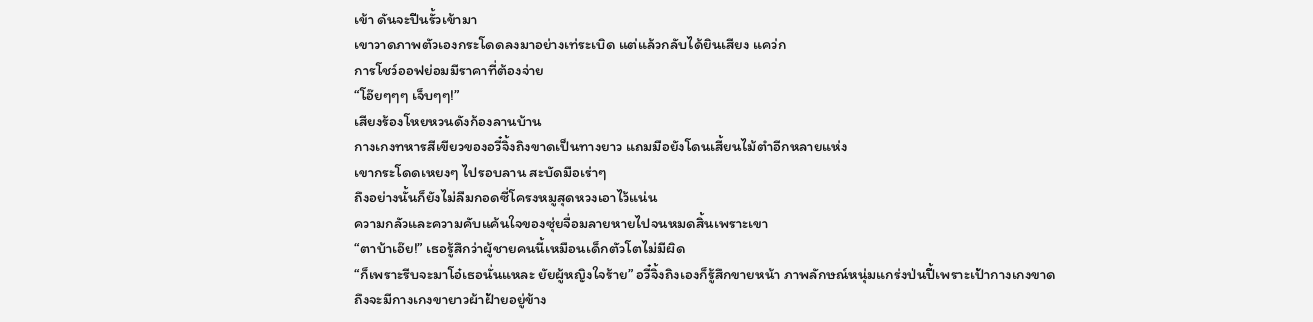เข้า ดันจะปีนรั้วเข้ามา
เขาวาดภาพตัวเองกระโดดลงมาอย่างเท่ระเบิด แต่แล้วกลับได้ยินเสียง แคว่ก
การโชว์ออฟย่อมมีราคาที่ต้องจ่าย
“โอ๊ยๆๆๆ เจ็บๆๆ!”
เสียงร้องโหยหวนดังก้องลานบ้าน
กางเกงทหารสีเขียวของอวี๋จิ้งถิงขาดเป็นทางยาว แถมมือยังโดนเสี้ยนไม้ตำอีกหลายแห่ง
เขากระโดดเหยงๆ ไปรอบลาน สะบัดมือเร่าๆ
ถึงอย่างนั้นก็ยังไม่ลืมกอดซี่โครงหมูสุดหวงเอาไว้แน่น
ความกลัวและความคับแค้นใจของซุ่ยจื่อมลายหายไปจนหมดสิ้นเพราะเขา
“ตาบ้าเอ๊ย!” เธอรู้สึกว่าผู้ชายคนนี้เหมือนเด็กตัวโตไม่มีผิด
“ก็เพราะรีบจะมาโอ๋เธอนั่นแหละ ยัยผู้หญิงใจร้าย” อวี๋จิ้งถิงเองก็รู้สึกขายหน้า ภาพลักษณ์หนุ่มแกร่งป่นปี้เพราะเป้ากางเกงขาด
ถึงจะมีกางเกงขายาวผ้าฝ้ายอยู่ข้าง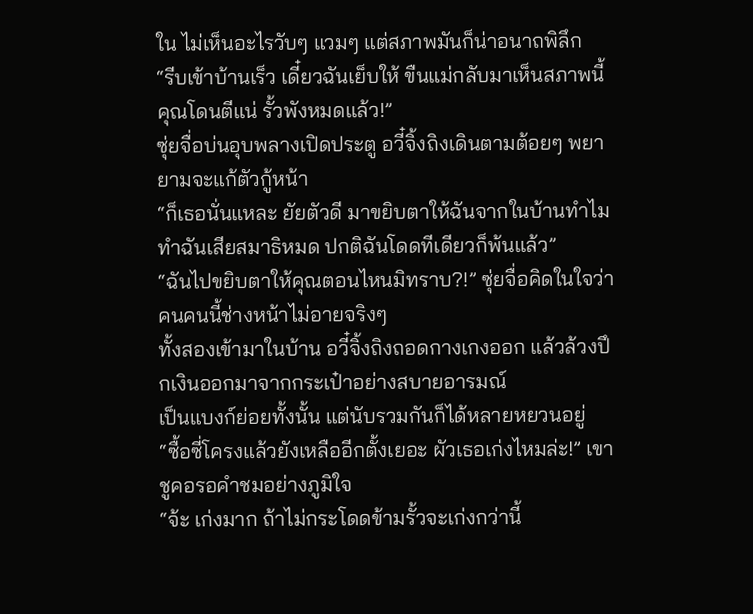ใน ไม่เห็นอะไรวับๆ แวมๆ แต่สภาพมันก็น่าอนาถพิลึก
“รีบเข้าบ้านเร็ว เดี๋ยวฉันเย็บให้ ขืนแม่กลับมาเห็นสภาพนี้คุณโดนตีแน่ รั้วพังหมดแล้ว!”
ซุ่ยจื่อบ่นอุบพลางเปิดประตู อวี๋จิ้งถิงเดินตามต้อยๆ พยายามจะแก้ตัวกู้หน้า
“ก็เธอนั่นแหละ ยัยตัวดี มาขยิบตาให้ฉันจากในบ้านทำไม ทำฉันเสียสมาธิหมด ปกติฉันโดดทีเดียวก็พ้นแล้ว”
“ฉันไปขยิบตาให้คุณตอนไหนมิทราบ?!” ซุ่ยจื่อคิดในใจว่าคนคนนี้ช่างหน้าไม่อายจริงๆ
ทั้งสองเข้ามาในบ้าน อวี๋จิ้งถิงถอดกางเกงออก แล้วล้วงปึกเงินออกมาจากกระเป๋าอย่างสบายอารมณ์
เป็นแบงก์ย่อยทั้งนั้น แต่นับรวมกันก็ได้หลายหยวนอยู่
“ซื้อซี่โครงแล้วยังเหลืออีกตั้งเยอะ ผัวเธอเก่งไหมล่ะ!” เขาชูคอรอคำชมอย่างภูมิใจ
“จ้ะ เก่งมาก ถ้าไม่กระโดดข้ามรั้วจะเก่งกว่านี้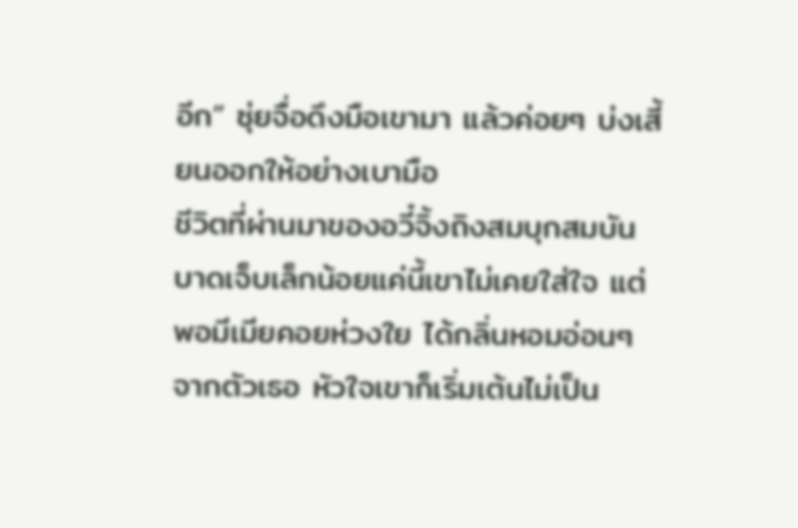อีก” ซุ่ยจื่อดึงมือเขามา แล้วค่อยๆ บ่งเสี้ยนออกให้อย่างเบามือ
ชีวิตที่ผ่านมาของอวี๋จิ้งถิงสมบุกสมบัน บาดเจ็บเล็กน้อยแค่นี้เขาไม่เคยใส่ใจ แต่พอมีเมียคอยห่วงใย ได้กลิ่นหอมอ่อนๆ จากตัวเธอ หัวใจเขาก็เริ่มเต้นไม่เป็น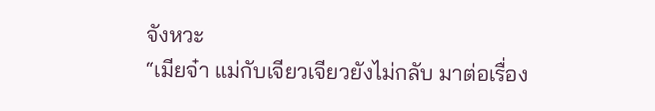จังหวะ
“เมียจ๋า แม่กับเจียวเจียวยังไม่กลับ มาต่อเรื่อง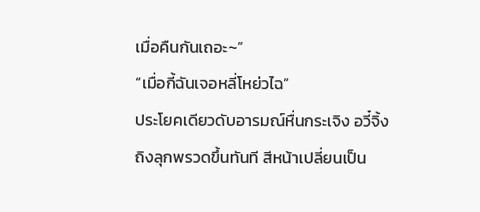เมื่อคืนกันเถอะ~”
“เมื่อกี้ฉันเจอหลี่โหย่วไฉ”
ประโยคเดียวดับอารมณ์หื่นกระเจิง อวี๋จิ้งถิงลุกพรวดขึ้นทันที สีหน้าเปลี่ยนเป็น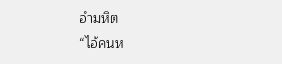อำมหิต
“ไอ้คนห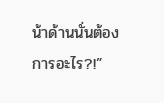น้าด้านนั่นต้องการอะไร?!”